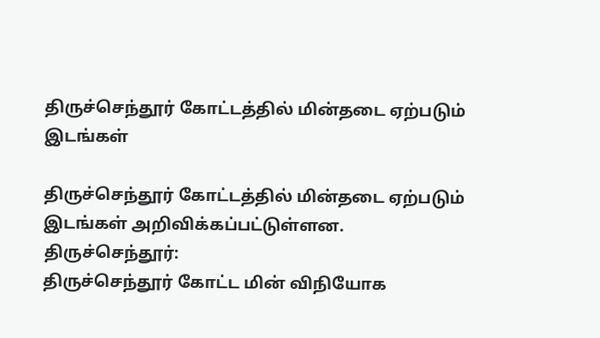திருச்செந்தூர் கோட்டத்தில் மின்தடை ஏற்படும் இடங்கள்

திருச்செந்தூர் கோட்டத்தில் மின்தடை ஏற்படும் இடங்கள் அறிவிக்கப்பட்டுள்ளன.
திருச்செந்தூர்:
திருச்செந்தூர் கோட்ட மின் விநியோக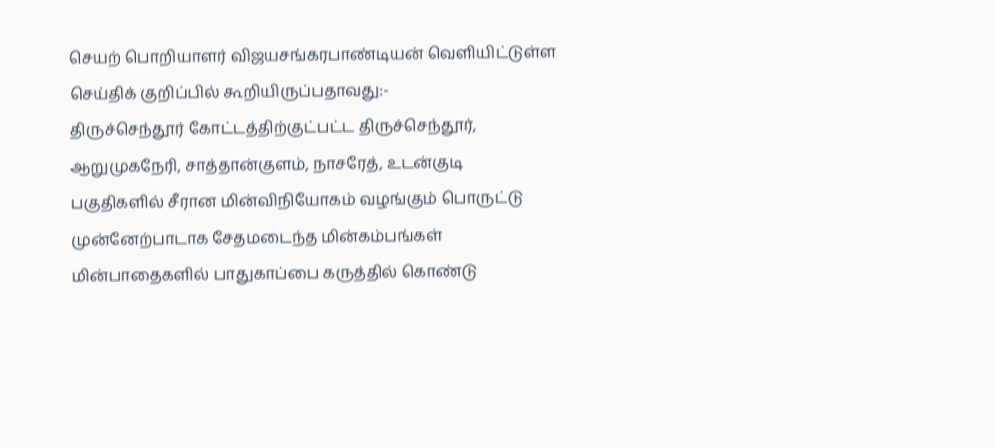செயற் பொறியாளர் விஜயசங்கரபாண்டியன் வெளியிட்டுள்ள செய்திக் குறிப்பில் கூறியிருப்பதாவது:-
திருச்செந்தூர் கோட்டத்திற்குட்பட்ட திருச்செந்தூர், ஆறுமுகநேரி, சாத்தான்குளம், நாசரேத், உடன்குடி பகுதிகளில் சீரான மின்விநியோகம் வழங்கும் பொருட்டு முன்னேற்பாடாக சேதமடைந்த மின்கம்பங்கள் மின்பாதைகளில் பாதுகாப்பை கருத்தில் கொண்டு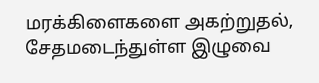மரக்கிளைகளை அகற்றுதல், சேதமடைந்துள்ள இழுவை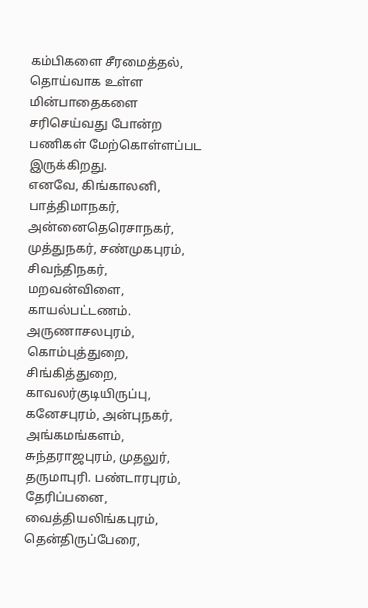கம்பிகளை சீரமைத்தல், தொய்வாக உள்ள மின்பாதைகளை சரிசெய்வது போன்ற பணிகள் மேற்கொள்ளப்பட இருக்கிறது.
எனவே, கிங்காலனி, பாத்திமாநகர், அன்னைதெரெசாநகர், முத்துநகர், சண்முகபுரம், சிவந்திநகர், மறவன்விளை, காயல்பட்டணம். அருணாசலபுரம், கொம்புத்துறை, சிங்கித்துறை, காவலர்குடியிருப்பு, கனேசபுரம், அன்புநகர், அங்கமங்களம், சுந்தராஜபுரம், முதலுர், தருமாபுரி. பண்டாரபுரம், தேரிப்பனை, வைத்தியலிங்கபுரம், தென்திருப்பேரை,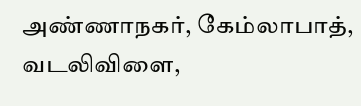அண்ணாநகர், கேம்லாபாத், வடலிவிளை,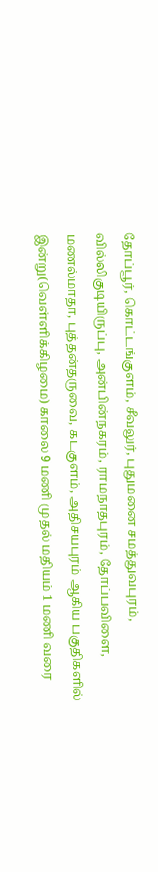தோப்பூர், கொட்டங்குளம், சீவலுர், புதுமனை சமத்துவபுரம், வில்லிகுடியிருப்பு, அன்பின்நகரம், ராமநாதபுரம், தோப்பவிளை, மணல்மாதா, புத்தன்தருவை, கடகுளம், அதிசயபுரம் ஆகிய பகுதிகளில் இன்று(வெள்ளிக்கிழமை) காலை 9 மணி முதல் மதியம் 1 மணி வரை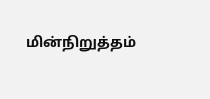மின்நிறுத்தம்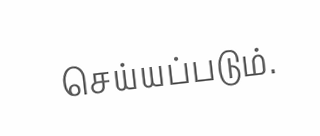செய்யப்படும்.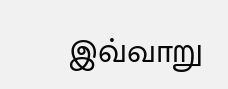இவ்வாறு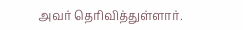அவர் தெரிவித்துள்ளார்.